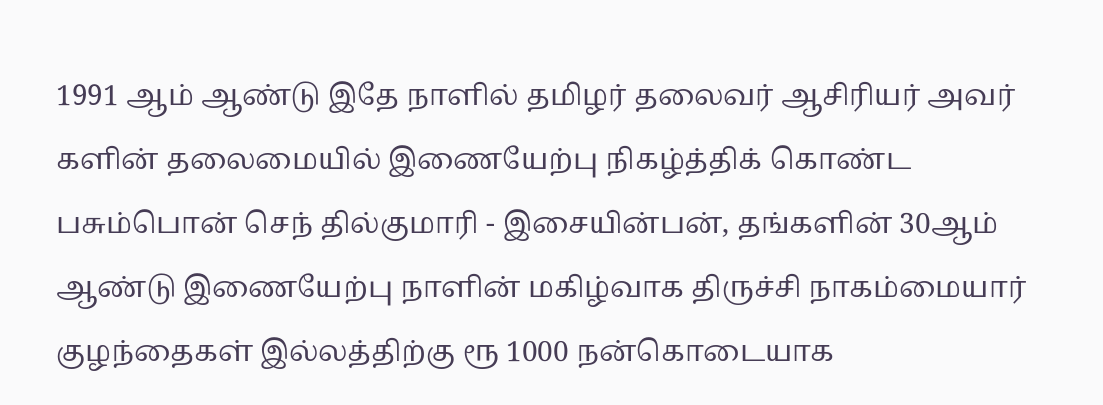1991 ஆம் ஆண்டு இதே நாளில் தமிழர் தலைவர் ஆசிரியர் அவர் களின் தலைமையில் இணையேற்பு நிகழ்த்திக் கொண்ட பசும்பொன் செந் தில்குமாரி - இசையின்பன், தங்களின் 30ஆம் ஆண்டு இணையேற்பு நாளின் மகிழ்வாக திருச்சி நாகம்மையார் குழந்தைகள் இல்லத்திற்கு ரூ 1000 நன்கொடையாக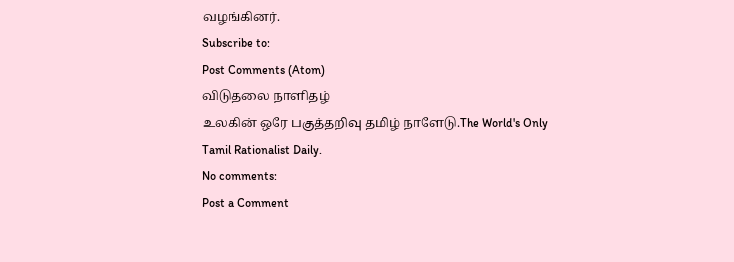வழங்கினர்.
Subscribe to:
Post Comments (Atom)
விடுதலை நாளிதழ்
உலகின் ஒரே பகுத்தறிவு தமிழ் நாளேடு.The World's Only Tamil Rationalist Daily.
No comments:
Post a Comment